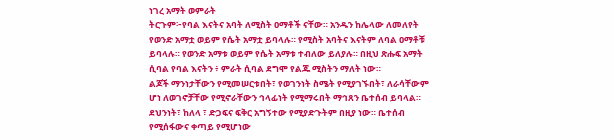ነገረ አማት ወምራት
ትርጉም፦የባል እናትና አባት ለሚስት ዐማቶች ናቸው። አንዱን ከሌላው ለመለየት የወንድ አማቷ ወይም የሴት አማቷ ይባላሉ። የሚስት አባትና እናትም ለባል ዐማቶቹ ይባላሉ። የወንድ አማቱ ወይም የሴት አማቱ ተብለው ይለያሉ። በዚህ ጽሑፍ አማት ሲባል የባል እናትን ፥ ምራት ሲባል ደግሞ የልጁ ሚስትን ማለት ነው።
ልጆች ማንነታቸውን የሚመሠርቱበት፣ የወገንነት ስሜት የሚያገኙበት፣ ለራሳቸውም ሆነ ለወገኖቻቸው የሚኖራቸውን ኅላፊነት የሚማሩበት ማኅጸን ቤተሰብ ይባላል። ደህንነት፣ ከለላ ፣ ድጋፍና ፍቅር አግኝተው የሚያድጉትም በዚያ ነው። ቤተሰብ የሚሰፋውና ቀጣይ የሚሆነው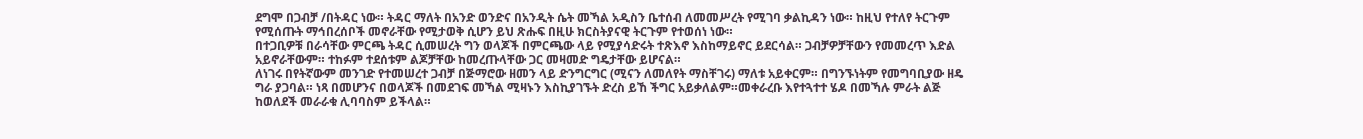ደግሞ በጋብቻ /በትዳር ነው። ትዳር ማለት በአንድ ወንድና በአንዲት ሴት መኻል አዲስን ቤተሰብ ለመመሥረት የሚገባ ቃልኪዳን ነው። ከዚህ የተለየ ትርጉም የሚሰጡት ማኅበረሰቦች መኖራቸው የሚታወቅ ሲሆን ይህ ጽሑፍ በዚሁ ክርስትያናዊ ትርጉም የተወሰነ ነው።
በተጋቢዎቹ በራሳቸው ምርጫ ትዳር ሲመሠረት ግን ወላጆች በምርጫው ላይ የሚያሳድሩት ተጽእኖ እስከማይኖር ይደርሳል። ጋብቻዎቻቸውን የመመረጥ እድል አይኖራቸውም። ተከፉም ተደሰቱም ልጆቻቸው ከመረጡላቸው ጋር መዛመድ ግዴታቸው ይሆናል።
ለነገሩ በየትኛውም መንገድ የተመሠረተ ጋብቻ በጅማሮው ዘመን ላይ ድንግርግር (ሚናን ለመለየት ማስቸገሩ) ማለቱ አይቀርም። በግንኙነትም የመግባቢያው ዘዴ ግራ ያጋባል። ነጻ በመሆንና በወላጆች በመደገፍ መኻል ሚዛኑን እስኪያገኙት ድረስ ይኸ ችግር አይቃለልም።መቀራረቡ እየተጓተተ ሄዶ በመኻሉ ምራት ልጅ ከወለደች መራራቁ ሊባባስም ይችላል።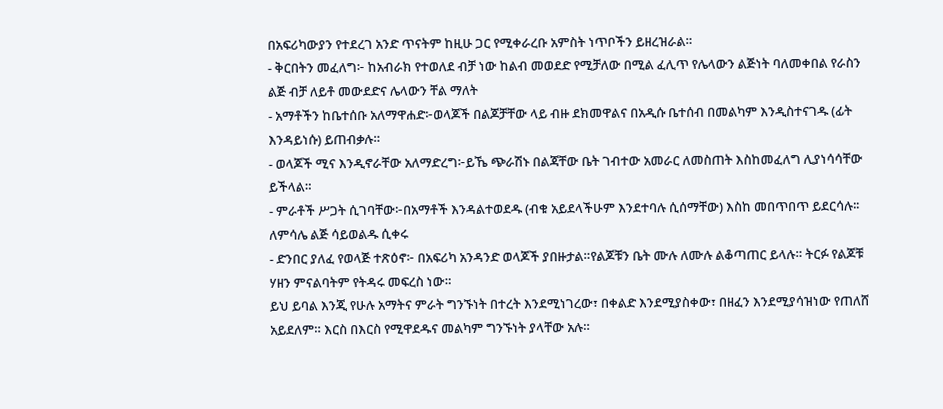በአፍሪካውያን የተደረገ አንድ ጥናትም ከዚሁ ጋር የሚቀራረቡ አምስት ነጥቦችን ይዘረዝራል።
- ቅርበትን መፈለግ፦ ከአብራክ የተወለደ ብቻ ነው ከልብ መወደድ የሚቻለው በሚል ፈሊጥ የሌላውን ልጅነት ባለመቀበል የራስን ልጅ ብቻ ለይቶ መውደድና ሌላውን ቸል ማለት
- አማቶችን ከቤተሰቡ አለማዋሐድ፦ወላጆች በልጆቻቸው ላይ ብዙ ደክመዋልና በአዲሱ ቤተሰብ በመልካም እንዲስተናገዱ (ፊት እንዳይነሱ) ይጠብቃሉ።
- ወላጆች ሚና እንዲኖራቸው አለማድረግ፦ይኼ ጭራሽኑ በልጃቸው ቤት ገብተው አመራር ለመስጠት እስከመፈለግ ሊያነሳሳቸው ይችላል።
- ምራቶች ሥጋት ሲገባቸው፦በአማቶች እንዳልተወደዱ (ብቁ አይደላችሁም እንደተባሉ ሲሰማቸው) እስከ መበጥበጥ ይደርሳሉ፡፡ለምሳሌ ልጅ ሳይወልዱ ሲቀሩ
- ድንበር ያለፈ የወላጅ ተጽዕኖ፦ በአፍሪካ አንዳንድ ወላጆች ያበዙታል።የልጆቹን ቤት ሙሉ ለሙሉ ልቆጣጠር ይላሉ። ትርፉ የልጆቹ ሃዘን ምናልባትም የትዳሩ መፍረስ ነው።
ይህ ይባል እንጂ የሁሉ አማትና ምራት ግንኙነት በተረት እንደሚነገረው፣ በቀልድ እንደሚያስቀው፣ በዘፈን እንደሚያሳዝነው የጠለሸ አይደለም። እርስ በእርስ የሚዋደዱና መልካም ግንኙነት ያላቸው አሉ።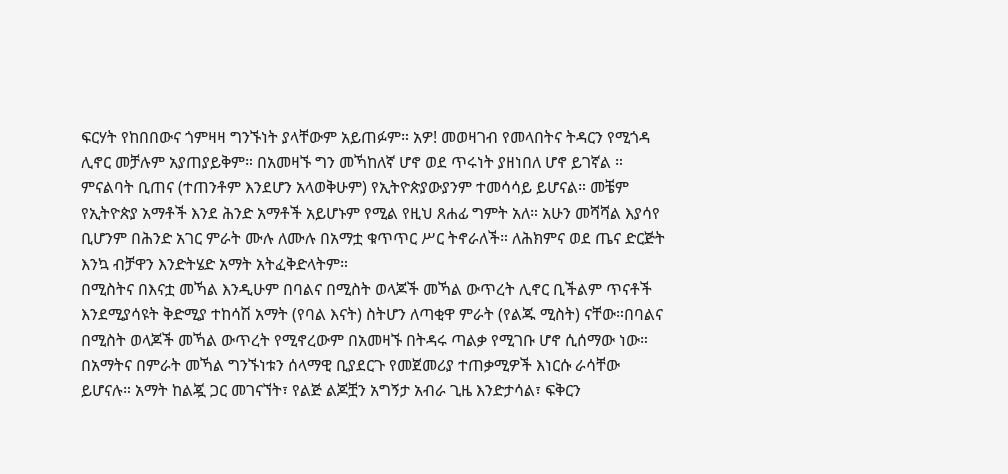ፍርሃት የከበበውና ጎምዛዛ ግንኙነት ያላቸውም አይጠፉም። አዎ! መወዛገብ የመላበትና ትዳርን የሚጎዳ ሊኖር መቻሉም አያጠያይቅም። በአመዛኙ ግን መኻከለኛ ሆኖ ወደ ጥሩነት ያዘነበለ ሆኖ ይገኛል ። ምናልባት ቢጠና (ተጠንቶም እንደሆን አላወቅሁም) የኢትዮጵያውያንም ተመሳሳይ ይሆናል። መቼም የኢትዮጵያ አማቶች እንደ ሕንድ አማቶች አይሆኑም የሚል የዚህ ጸሐፊ ግምት አለ። አሁን መሻሻል እያሳየ ቢሆንም በሕንድ አገር ምራት ሙሉ ለሙሉ በአማቷ ቁጥጥር ሥር ትኖራለች። ለሕክምና ወደ ጤና ድርጅት እንኳ ብቻዋን እንድትሄድ አማት አትፈቅድላትም።
በሚስትና በእናቷ መኻል እንዲሁም በባልና በሚስት ወላጆች መኻል ውጥረት ሊኖር ቢችልም ጥናቶች እንደሚያሳዩት ቅድሚያ ተከሳሽ አማት (የባል እናት) ስትሆን ለጣቂዋ ምራት (የልጁ ሚስት) ናቸው።በባልና በሚስት ወላጆች መኻል ውጥረት የሚኖረውም በአመዛኙ በትዳሩ ጣልቃ የሚገቡ ሆኖ ሲሰማው ነው።
በአማትና በምራት መኻል ግንኙነቱን ሰላማዊ ቢያደርጉ የመጀመሪያ ተጠቃሚዎች እነርሱ ራሳቸው ይሆናሉ። አማት ከልጇ ጋር መገናኘት፣ የልጅ ልጆቿን አግኝታ አብራ ጊዜ እንድታሳል፣ ፍቅርን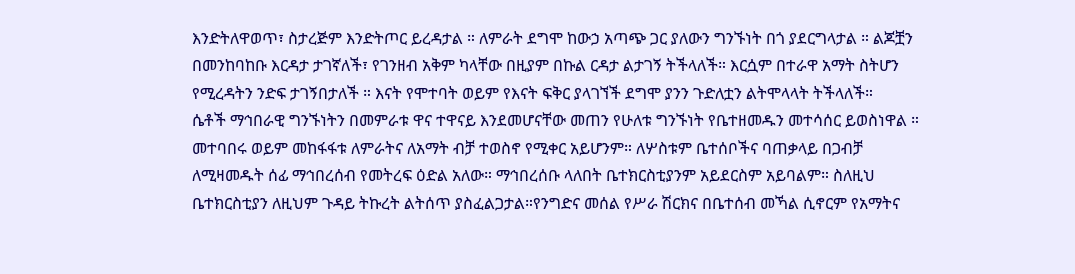እንድትለዋወጥ፣ ስታረጅም እንድትጦር ይረዳታል ። ለምራት ደግሞ ከውኃ አጣጭ ጋር ያለውን ግንኙነት በጎ ያደርግላታል ። ልጆቿን በመንከባከቡ እርዳታ ታገኛለች፣ የገንዘብ አቅም ካላቸው በዚያም በኩል ርዳታ ልታገኝ ትችላለች። እርሷም በተራዋ አማት ስትሆን የሚረዳትን ንድፍ ታገኝበታለች ። እናት የሞተባት ወይም የእናት ፍቅር ያላገኘች ደግሞ ያንን ጉድለቷን ልትሞላላት ትችላለች።
ሴቶች ማኅበራዊ ግንኙነትን በመምራቱ ዋና ተዋናይ እንደመሆናቸው መጠን የሁለቱ ግንኙነት የቤተዘመዱን መተሳሰር ይወስነዋል ። መተባበሩ ወይም መከፋፋቱ ለምራትና ለአማት ብቻ ተወስኖ የሚቀር አይሆንም። ለሦስቱም ቤተሰቦችና ባጠቃላይ በጋብቻ ለሚዛመዱት ሰፊ ማኅበረሰብ የመትረፍ ዕድል አለው። ማኅበረሰቡ ላለበት ቤተክርስቲያንም አይደርስም አይባልም። ስለዚህ ቤተክርስቲያን ለዚህም ጉዳይ ትኩረት ልትሰጥ ያስፈልጋታል።የንግድና መሰል የሥራ ሽርክና በቤተሰብ መኻል ሲኖርም የአማትና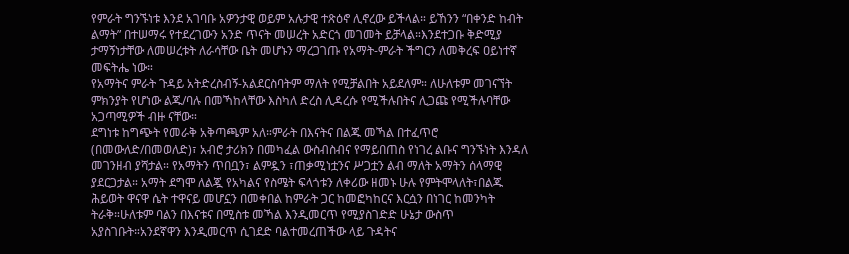የምራት ግንኙነቱ እንደ አገባቡ አዎንታዊ ወይም አሉታዊ ተጽዕኖ ሊኖረው ይችላል። ይኸንን “በቀንድ ከብት ልማት” በተሠማሩ የተደረገውን አንድ ጥናት መሠረት አድርጎ መገመት ይቻላል።እንደተጋቡ ቅድሚያ ታማኝነታቸው ለመሠረቱት ለራሳቸው ቤት መሆኑን ማረጋገጡ የአማት-ምራት ችግርን ለመቅረፍ ዐይነተኛ መፍትሔ ነው።
የአማትና ምራት ጉዳይ አትድረስብኝ-አልደርስባትም ማለት የሚቻልበት አይደለም። ለሁለቱም መገናኘት ምክንያት የሆነው ልጁ/ባሉ በመኻከላቸው እስካለ ድረስ ሊዳረሱ የሚችሉበትና ሊጋጩ የሚችሉባቸው አጋጣሚዎች ብዙ ናቸው።
ደግነቱ ከግጭት የመራቅ አቅጣጫም አለ።ምራት በእናትና በልጁ መኻል በተፈጥሮ (በመውለድ/በመወለድ)፣ አብሮ ታሪክን በመካፈል ውስብስብና የማይበጠስ የነገረ ልቡና ግንኙነት እንዳለ መገንዘብ ያሻታል። የአማትን ጥበቧን፣ ልምዷን ፣ጠቃሚነቷንና ሥጋቷን ልብ ማለት አማትን ሰላማዊ ያደርጋታል። አማት ደግሞ ለልጇ የአካልና የስሜት ፍላጎቱን ለቀሪው ዘመኑ ሁሉ የምትሞላለት፣በልጁ ሕይወት ዋናዋ ሴት ተዋናይ መሆኗን በመቀበል ከምራት ጋር ከመፎካከርና እርሷን በነገር ከመንካት ትራቅ።ሁለቱም ባልን በእናቱና በሚስቱ መኻል እንዲመርጥ የሚያስገድድ ሁኔታ ውስጥ አያስገቡት።አንደኛዋን እንዲመርጥ ሲገደድ ባልተመረጠችው ላይ ጉዳትና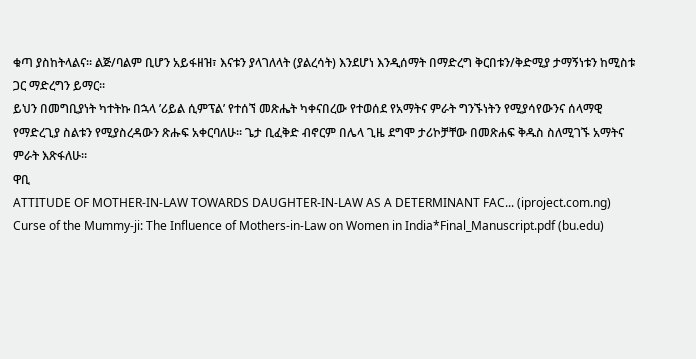ቁጣ ያስከትላልና። ልጅ/ባልም ቢሆን አይፋዘዝ፣ እናቱን ያላገለላት (ያልረሳት) እንደሆነ እንዲሰማት በማድረግ ቅርበቱን/ቅድሚያ ታማኝነቱን ከሚስቱ ጋር ማድረግን ይማር።
ይህን በመግቢያነት ካተትኩ በኋላ ’ሪይል ሲምፕል’ የተሰኘ መጽሔት ካቀናበረው የተወሰደ የአማትና ምራት ግንኙነትን የሚያሳየውንና ሰላማዊ የማድረጊያ ስልቱን የሚያስረዳውን ጽሑፍ አቀርባለሁ። ጌታ ቢፈቅድ ብኖርም በሌላ ጊዜ ደግሞ ታሪኮቻቸው በመጽሐፍ ቅዱስ ስለሚገኙ አማትና ምራት እጽፋለሁ።
ዋቢ
ATTITUDE OF MOTHER-IN-LAW TOWARDS DAUGHTER-IN-LAW AS A DETERMINANT FAC... (iproject.com.ng)
Curse of the Mummy-ji: The Influence of Mothers-in-Law on Women in India*Final_Manuscript.pdf (bu.edu)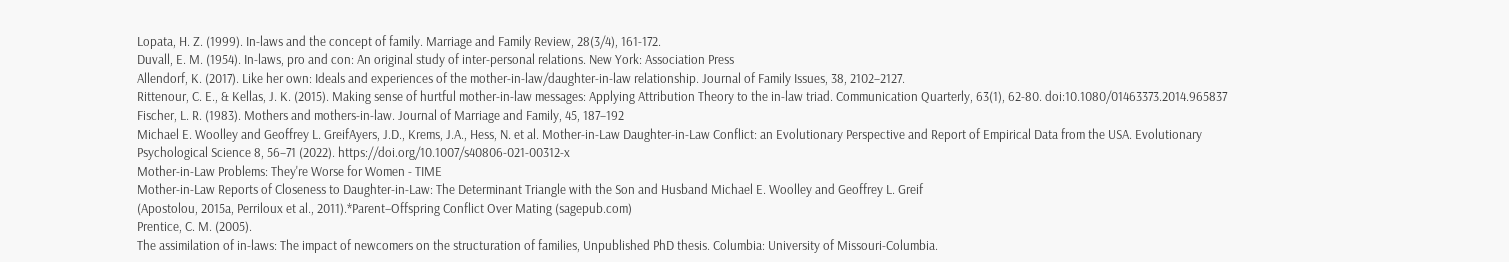Lopata, H. Z. (1999). In-laws and the concept of family. Marriage and Family Review, 28(3/4), 161-172.
Duvall, E. M. (1954). In-laws, pro and con: An original study of inter-personal relations. New York: Association Press
Allendorf, K. (2017). Like her own: Ideals and experiences of the mother-in-law/daughter-in-law relationship. Journal of Family Issues, 38, 2102–2127.
Rittenour, C. E., & Kellas, J. K. (2015). Making sense of hurtful mother-in-law messages: Applying Attribution Theory to the in-law triad. Communication Quarterly, 63(1), 62-80. doi:10.1080/01463373.2014.965837
Fischer, L. R. (1983). Mothers and mothers-in-law. Journal of Marriage and Family, 45, 187–192
Michael E. Woolley and Geoffrey L. GreifAyers, J.D., Krems, J.A., Hess, N. et al. Mother-in-Law Daughter-in-Law Conflict: an Evolutionary Perspective and Report of Empirical Data from the USA. Evolutionary Psychological Science 8, 56–71 (2022). https://doi.org/10.1007/s40806-021-00312-x
Mother-in-Law Problems: They're Worse for Women - TIME
Mother-in-Law Reports of Closeness to Daughter-in-Law: The Determinant Triangle with the Son and Husband Michael E. Woolley and Geoffrey L. Greif
(Apostolou, 2015a, Perriloux et al., 2011).*Parent–Offspring Conflict Over Mating (sagepub.com)
Prentice, C. M. (2005).
The assimilation of in-laws: The impact of newcomers on the structuration of families, Unpublished PhD thesis. Columbia: University of Missouri-Columbia.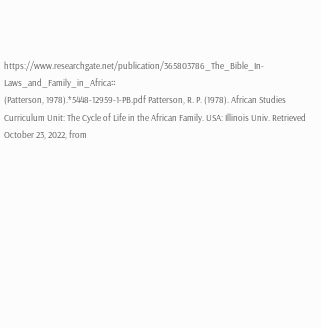https://www.researchgate.net/publication/365803786_The_Bible_In-Laws_and_Family_in_Africa።
(Patterson, 1978).*5448-12959-1-PB.pdf Patterson, R. P. (1978). African Studies Curriculum Unit: The Cycle of Life in the African Family. USA: Illinois Univ. Retrieved October 23, 2022, from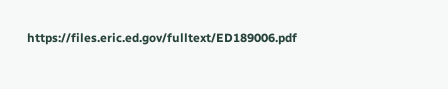https://files.eric.ed.gov/fulltext/ED189006.pdf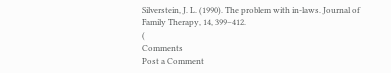Silverstein, J. L. (1990). The problem with in-laws. Journal of Family Therapy, 14, 399–412.
(
Comments
Post a Comment